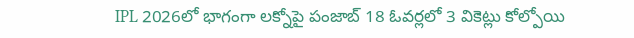IPL 2026లో భాగంగా లక్నోపై పంజాబ్ 18 ఓవర్లలో 3 వికెట్లు కోల్పోయి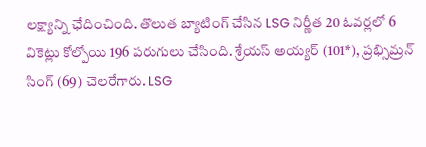లక్ష్యాన్ని ఛేదించింది. తొలుత బ్యాటింగ్ చేసిన LSG నిర్ణీత 20 ఓవర్లలో 6 వికెట్లు కోల్పోయి 196 పరుగులు చేసింది. శ్రేయస్ అయ్యర్ (101*), ప్రభ్సిమ్రన్ సింగ్ (69) చెలరేగారు. LSG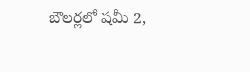బౌలర్లలో షమీ 2,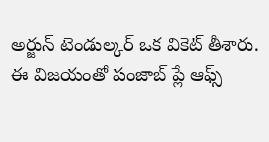అర్జున్ టెండుల్కర్ ఒక వికెట్ తీశారు. ఈ విజయంతో పంజాబ్ ప్లే ఆఫ్స్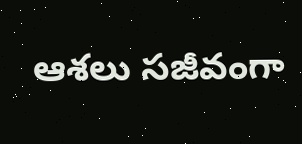ఆశలు సజీవంగా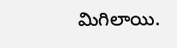మిగిలాయి.